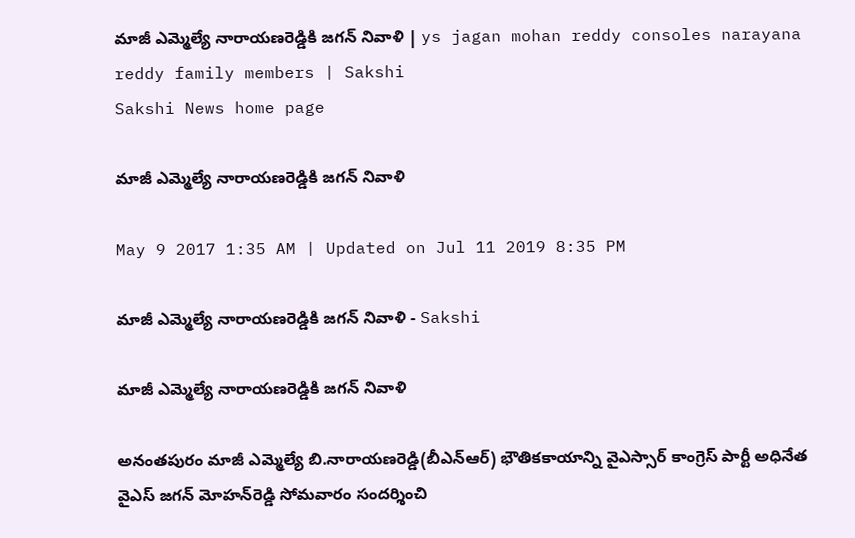మాజీ ఎమ్మెల్యే నారాయణరెడ్డికి జగన్‌ నివాళి | ys jagan mohan reddy consoles narayana reddy family members | Sakshi
Sakshi News home page

మాజీ ఎమ్మెల్యే నారాయణరెడ్డికి జగన్‌ నివాళి

May 9 2017 1:35 AM | Updated on Jul 11 2019 8:35 PM

మాజీ ఎమ్మెల్యే నారాయణరెడ్డికి జగన్‌ నివాళి - Sakshi

మాజీ ఎమ్మెల్యే నారాయణరెడ్డికి జగన్‌ నివాళి

అనంతపురం మాజీ ఎమ్మెల్యే బి.నారాయణరెడ్డి(బీఎన్‌ఆర్‌) భౌతికకాయాన్ని వైఎస్సార్‌ కాంగ్రెస్‌ పార్టీ అధినేత వైఎస్‌ జగన్‌ మోహన్‌రెడ్డి సోమవారం సందర్శించి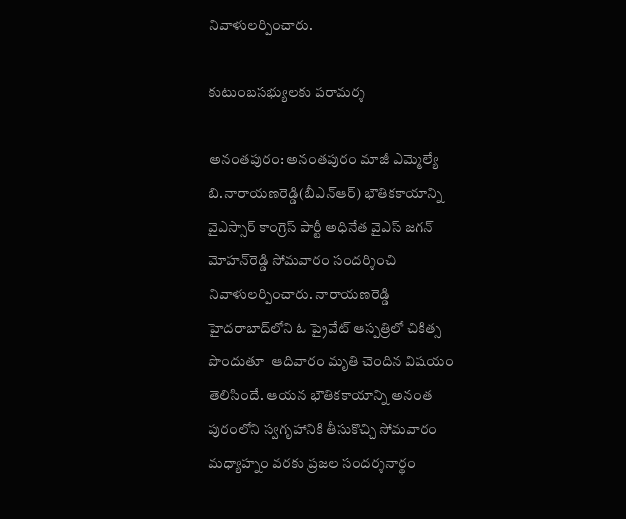నివాళులర్పించారు.

కుటుంబసభ్యులకు పరామర్శ

అనంతపురం: అనంతపురం మాజీ ఎమ్మెల్యే బి.నారాయణరెడ్డి(బీఎన్‌ఆర్‌) భౌతికకాయాన్ని వైఎస్సార్‌ కాంగ్రెస్‌ పార్టీ అధినేత వైఎస్‌ జగన్‌ మోహన్‌రెడ్డి సోమవారం సందర్శించి నివాళులర్పించారు. నారాయణరెడ్డి హైదరాబాద్‌లోని ఓ ప్రైవేట్‌ ఆస్పత్రిలో చికిత్స పొందుతూ  ఆదివారం మృతి చెందిన విషయం తెలిసిందే. ఆయన భౌతికకాయాన్ని అనంత పురంలోని స్వగృహానికి తీసుకొచ్చి సోమవారం మధ్యాహ్నం వరకు ప్రజల సందర్శనార్థం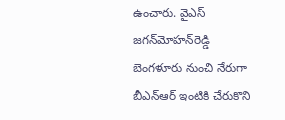ఉంచారు. వైఎస్‌ జగన్‌మోహన్‌రెడ్డి బెంగళూరు నుంచి నేరుగా బీఎన్‌ఆర్‌ ఇంటికి చేరుకొని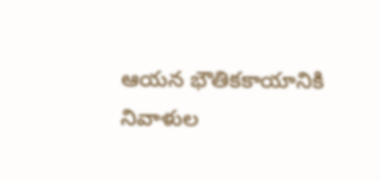ఆయన భౌతికకాయానికి నివాళుల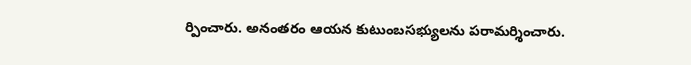ర్పించారు. అనంతరం ఆయన కుటుంబసభ్యులను పరామర్శించారు.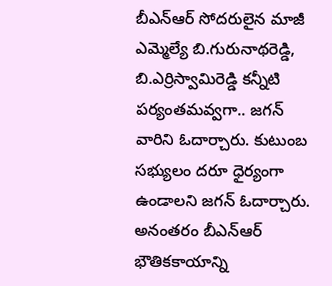బీఎన్‌ఆర్‌ సోదరులైన మాజీ ఎమ్మెల్యే బి.గురునాథరెడ్డి, బి.ఎర్రిస్వామిరెడ్డి కన్నీటి పర్యంతమవ్వగా.. జగన్‌ వారిని ఓదార్చారు. కుటుంబ సభ్యులం దరూ ధైర్యంగా ఉండాలని జగన్‌ ఓదార్చారు. అనంతరం బీఎన్‌ఆర్‌ భౌతికకాయాన్ని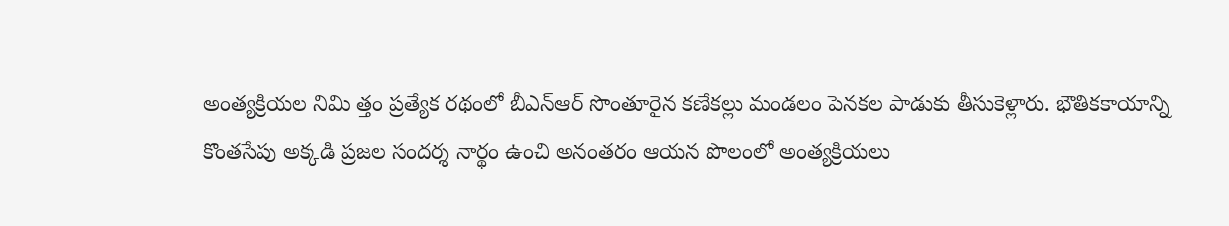అంత్యక్రియల నిమి త్తం ప్రత్యేక రథంలో బీఎన్‌ఆర్‌ సొంతూరైన కణేకల్లు మండలం పెనకల పాడుకు తీసుకెళ్లారు. భౌతికకాయాన్ని కొంతసేపు అక్కడి ప్రజల సందర్శ నార్థం ఉంచి అనంతరం ఆయన పొలంలో అంత్యక్రియలు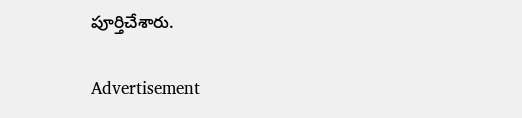పూర్తిచేశారు.

Advertisement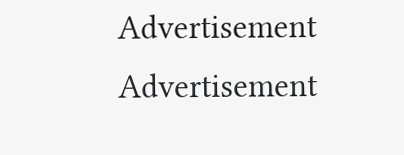Advertisement
Advertisement